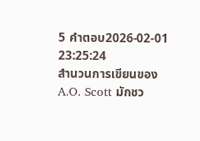5 คำตอบ2026-02-01 23:25:24
สำนวนการเขียนของ A.O. Scott มักชว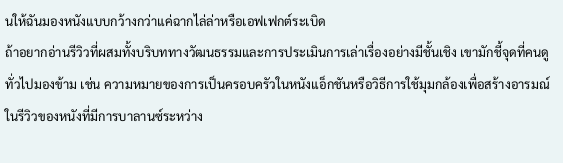นให้ฉันมองหนังแบบกว้างกว่าแค่ฉากไล่ล่าหรือเอฟเฟกต์ระเบิด
ถ้าอยากอ่านรีวิวที่ผสมทั้งบริบททางวัฒนธรรมและการประเมินการเล่าเรื่องอย่างมีชั้นเชิง เขามักชี้จุดที่คนดูทั่วไปมองข้าม เช่น ความหมายของการเป็นครอบครัวในหนังแอ็กชันหรือวิธีการใช้มุมกล้องเพื่อสร้างอารมณ์ ในรีวิวของหนังที่มีการบาลานซ์ระหว่าง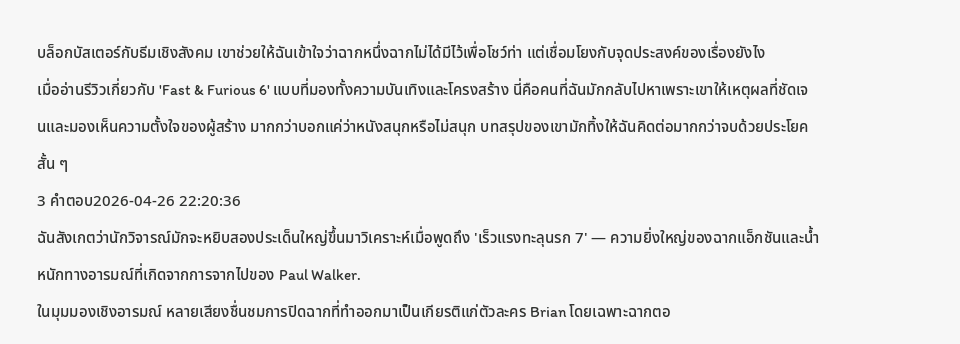บล็อกบัสเตอร์กับธีมเชิงสังคม เขาช่วยให้ฉันเข้าใจว่าฉากหนึ่งฉากไม่ได้มีไว้เพื่อโชว์ท่า แต่เชื่อมโยงกับจุดประสงค์ของเรื่องยังไง
เมื่ออ่านรีวิวเกี่ยวกับ 'Fast & Furious 6' แบบที่มองทั้งความบันเทิงและโครงสร้าง นี่คือคนที่ฉันมักกลับไปหาเพราะเขาให้เหตุผลที่ชัดเจนและมองเห็นความตั้งใจของผู้สร้าง มากกว่าบอกแค่ว่าหนังสนุกหรือไม่สนุก บทสรุปของเขามักทิ้งให้ฉันคิดต่อมากกว่าจบด้วยประโยคสั้น ๆ
3 คำตอบ2026-04-26 22:20:36
ฉันสังเกตว่านักวิจารณ์มักจะหยิบสองประเด็นใหญ่ขึ้นมาวิเคราะห์เมื่อพูดถึง 'เร็วแรงทะลุนรก 7' — ความยิ่งใหญ่ของฉากแอ็กชันและน้ำหนักทางอารมณ์ที่เกิดจากการจากไปของ Paul Walker.
ในมุมมองเชิงอารมณ์ หลายเสียงชื่นชมการปิดฉากที่ทำออกมาเป็นเกียรติแก่ตัวละคร Brian โดยเฉพาะฉากตอ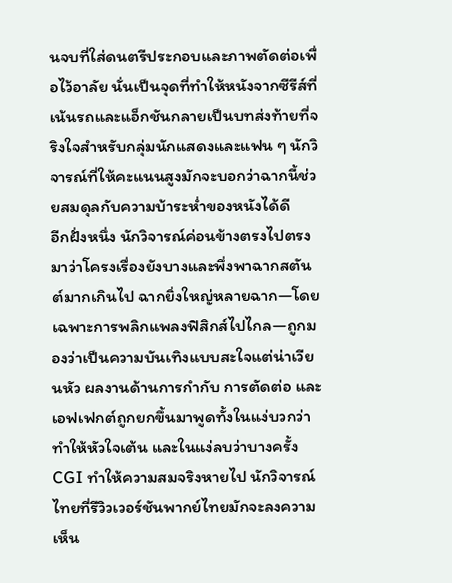นจบที่ใส่ดนตรีประกอบและภาพตัดต่อเพื่อไว้อาลัย นั่นเป็นจุดที่ทำให้หนังจากซีรีส์ที่เน้นรถและแอ็กชันกลายเป็นบทส่งท้ายที่จริงใจสำหรับกลุ่มนักแสดงและแฟน ๆ นักวิจารณ์ที่ให้คะแนนสูงมักจะบอกว่าฉากนี้ช่วยสมดุลกับความบ้าระห่ำของหนังได้ดี
อีกฝั่งหนึ่ง นักวิจารณ์ค่อนข้างตรงไปตรงมาว่าโครงเรื่องยังบางและพึ่งพาฉากสตันต์มากเกินไป ฉากยิ่งใหญ่หลายฉาก—โดยเฉพาะการพลิกแพลงฟิสิกส์ไปไกล—ถูกมองว่าเป็นความบันเทิงแบบสะใจแต่น่าเวียนหัว ผลงานด้านการกำกับ การตัดต่อ และเอฟเฟกต์ถูกยกขึ้นมาพูดทั้งในแง่บวกว่าทำให้หัวใจเต้น และในแง่ลบว่าบางครั้ง CGI ทำให้ความสมจริงหายไป นักวิจารณ์ไทยที่รีวิวเวอร์ชันพากย์ไทยมักจะลงความเห็น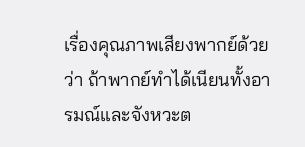เรื่องคุณภาพเสียงพากย์ด้วยว่า ถ้าพากย์ทำได้เนียนทั้งอารมณ์และจังหวะต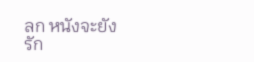ลก หนังจะยังรัก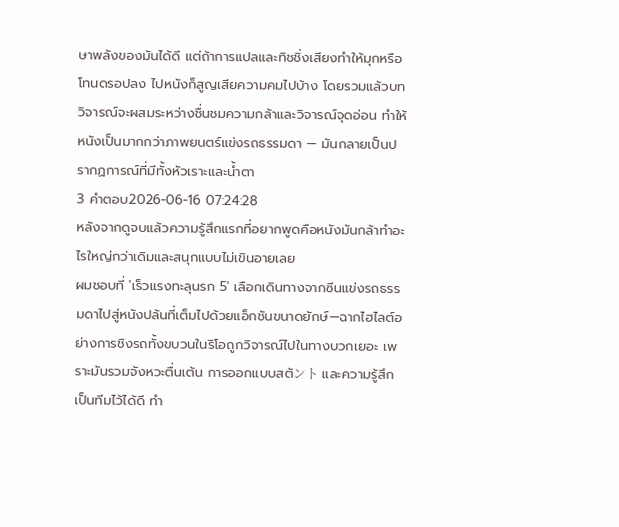ษาพลังของมันได้ดี แต่ถ้าการแปลและทิชชิ่งเสียงทำให้มุกหรือโทนดรอปลง ไปหนังก็สูญเสียความคมไปบ้าง โดยรวมแล้วบทวิจารณ์จะผสมระหว่างชื่นชมความกล้าและวิจารณ์จุดอ่อน ทำให้หนังเป็นมากกว่าภาพยนตร์แข่งรถธรรมดา — มันกลายเป็นปรากฏการณ์ที่มีทั้งหัวเราะและน้ำตา
3 คำตอบ2026-06-16 07:24:28
หลังจากดูจบแล้วความรู้สึกแรกที่อยากพูดคือหนังมันกล้าทำอะไรใหญ่กว่าเดิมและสนุกแบบไม่เขินอายเลย
ผมชอบที่ 'เร็วแรงทะลุนรก 5' เลือกเดินทางจากซีนแข่งรถธรรมดาไปสู่หนังปล้นที่เต็มไปด้วยแอ็กชันขนาดยักษ์—ฉากไฮไลต์อย่างการชิงรถทั้งขบวนในริโอถูกวิจารณ์ไปในทางบวกเยอะ เพราะมันรวมจังหวะตื่นเต้น การออกแบบสตัント และความรู้สึกเป็นทีมไว้ได้ดี ทำ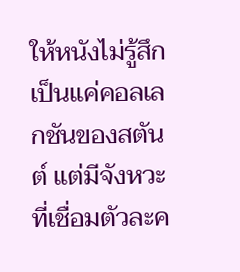ให้หนังไม่รู้สึกเป็นแค่คอลเลกชันของสตันต์ แต่มีจังหวะที่เชื่อมตัวละค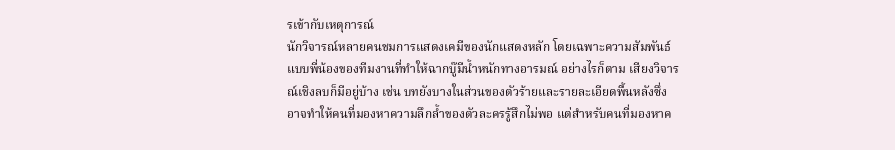รเข้ากับเหตุการณ์
นักวิจารณ์หลายคนชมการแสดงเคมีของนักแสดงหลัก โดยเฉพาะความสัมพันธ์แบบพี่น้องของทีมงานที่ทำให้ฉากบู๊มีน้ำหนักทางอารมณ์ อย่างไรก็ตาม เสียงวิจารณ์เชิงลบก็มีอยู่บ้าง เช่น บทยังบางในส่วนของตัวร้ายและรายละเอียดพื้นหลังซึ่งอาจทำให้คนที่มองหาความลึกล้ำของตัวละครรู้สึกไม่พอ แต่สำหรับคนที่มองหาค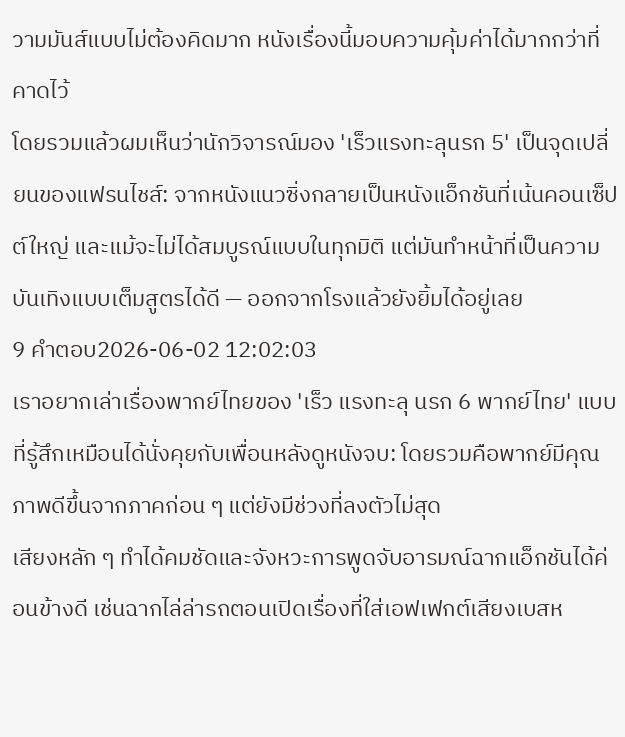วามมันส์แบบไม่ต้องคิดมาก หนังเรื่องนี้มอบความคุ้มค่าได้มากกว่าที่คาดไว้
โดยรวมแล้วผมเห็นว่านักวิจารณ์มอง 'เร็วแรงทะลุนรก 5' เป็นจุดเปลี่ยนของแฟรนไชส์: จากหนังแนวซิ่งกลายเป็นหนังแอ็กชันที่เน้นคอนเซ็ปต์ใหญ่ และแม้จะไม่ได้สมบูรณ์แบบในทุกมิติ แต่มันทำหน้าที่เป็นความบันเทิงแบบเต็มสูตรได้ดี — ออกจากโรงแล้วยังยิ้มได้อยู่เลย
9 คำตอบ2026-06-02 12:02:03
เราอยากเล่าเรื่องพากย์ไทยของ 'เร็ว แรงทะลุ นรก 6 พากย์ไทย' แบบที่รู้สึกเหมือนได้นั่งคุยกับเพื่อนหลังดูหนังจบ: โดยรวมคือพากย์มีคุณภาพดีขึ้นจากภาคก่อน ๆ แต่ยังมีช่วงที่ลงตัวไม่สุด
เสียงหลัก ๆ ทำได้คมชัดและจังหวะการพูดจับอารมณ์ฉากแอ็กชันได้ค่อนข้างดี เช่นฉากไล่ล่ารถตอนเปิดเรื่องที่ใส่เอฟเฟกต์เสียงเบสห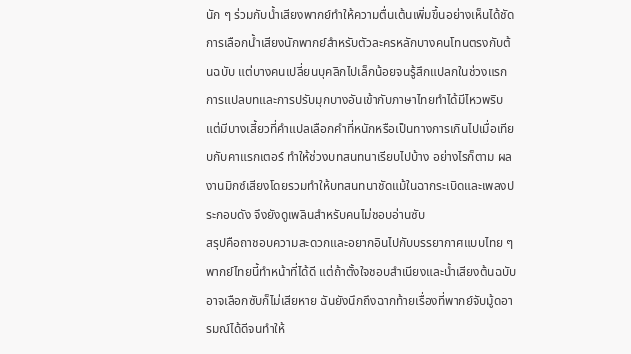นัก ๆ ร่วมกับน้ำเสียงพากย์ทำให้ความตื่นเต้นเพิ่มขึ้นอย่างเห็นได้ชัด การเลือกน้ำเสียงนักพากย์สำหรับตัวละครหลักบางคนโทนตรงกับต้นฉบับ แต่บางคนเปลี่ยนบุคลิกไปเล็กน้อยจนรู้สึกแปลกในช่วงแรก
การแปลบทและการปรับมุกบางอันเข้ากับภาษาไทยทำได้มีไหวพริบ แต่มีบางเสี้ยวที่คำแปลเลือกคำที่หนักหรือเป็นทางการเกินไปเมื่อเทียบกับคาแรกเตอร์ ทำให้ช่วงบทสนทนาเรียบไปบ้าง อย่างไรก็ตาม ผลงานมิกซ์เสียงโดยรวมทำให้บทสนทนาชัดแม้ในฉากระเบิดและเพลงประกอบดัง จึงยังดูเพลินสำหรับคนไม่ชอบอ่านซับ
สรุปคือถาชอบความสะดวกและอยากอินไปกับบรรยากาศแบบไทย ๆ พากย์ไทยนี้ทำหน้าที่ได้ดี แต่ถ้าตั้งใจชอบสำเนียงและน้ำเสียงต้นฉบับ อาจเลือกซับก็ไม่เสียหาย ฉันยังนึกถึงฉากท้ายเรื่องที่พากย์จับมู้ดอารมณ์ได้ดีจนทำให้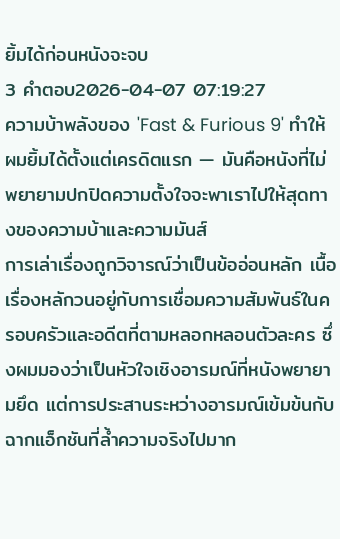ยิ้มได้ก่อนหนังจะจบ
3 คำตอบ2026-04-07 07:19:27
ความบ้าพลังของ 'Fast & Furious 9' ทำให้ผมยิ้มได้ตั้งแต่เครดิตแรก — มันคือหนังที่ไม่พยายามปกปิดความตั้งใจจะพาเราไปให้สุดทางของความบ้าและความมันส์
การเล่าเรื่องถูกวิจารณ์ว่าเป็นข้ออ่อนหลัก เนื้อเรื่องหลักวนอยู่กับการเชื่อมความสัมพันธ์ในครอบครัวและอดีตที่ตามหลอกหลอนตัวละคร ซึ่งผมมองว่าเป็นหัวใจเชิงอารมณ์ที่หนังพยายามยึด แต่การประสานระหว่างอารมณ์เข้มข้นกับฉากแอ็กชันที่ล้ำความจริงไปมาก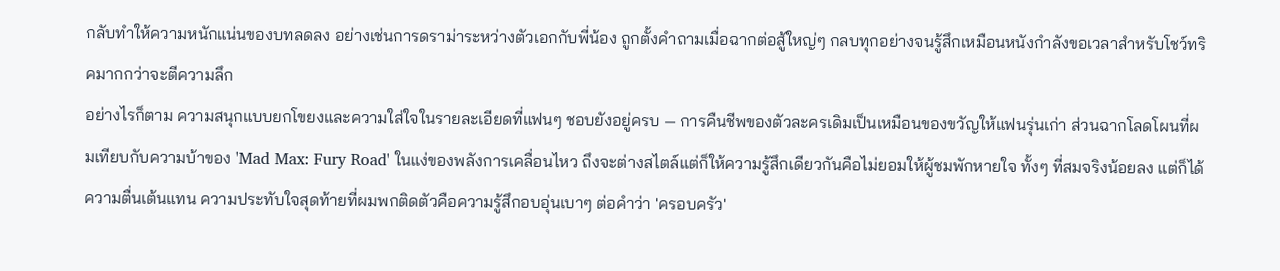กลับทำให้ความหนักแน่นของบทลดลง อย่างเช่นการดราม่าระหว่างตัวเอกกับพี่น้อง ถูกตั้งคำถามเมื่อฉากต่อสู้ใหญ่ๆ กลบทุกอย่างจนรู้สึกเหมือนหนังกำลังขอเวลาสำหรับโชว์ทริคมากกว่าจะตีความลึก
อย่างไรก็ตาม ความสนุกแบบยกโขยงและความใส่ใจในรายละเอียดที่แฟนๆ ชอบยังอยู่ครบ — การคืนชีพของตัวละครเดิมเป็นเหมือนของขวัญให้แฟนรุ่นเก่า ส่วนฉากโลดโผนที่ผมเทียบกับความบ้าของ 'Mad Max: Fury Road' ในแง่ของพลังการเคลื่อนไหว ถึงจะต่างสไตล์แต่ก็ให้ความรู้สึกเดียวกันคือไม่ยอมให้ผู้ชมพักหายใจ ทั้งๆ ที่สมจริงน้อยลง แต่ก็ได้ความตื่นเต้นแทน ความประทับใจสุดท้ายที่ผมพกติดตัวคือความรู้สึกอบอุ่นเบาๆ ต่อคำว่า 'ครอบครัว'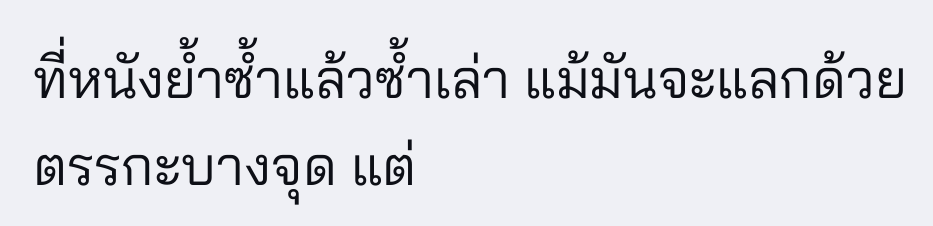ที่หนังย้ำซ้ำแล้วซ้ำเล่า แม้มันจะแลกด้วยตรรกะบางจุด แต่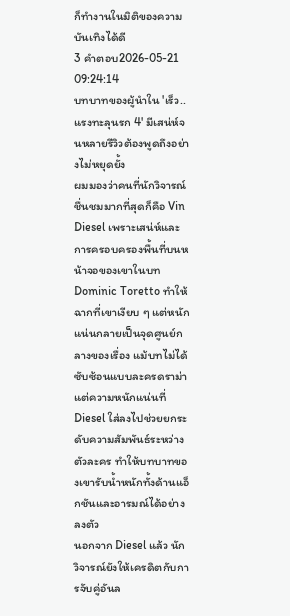ก็ทำงานในมิติของความบันเทิงได้ดี
3 คำตอบ2026-05-21 09:24:14
บทบาทของผู้นำใน 'เร็ว..แรงทะลุนรก 4' มีเสน่ห์จนหลายรีวิวต้องพูดถึงอย่างไม่หยุดยั้ง
ผมมองว่าคนที่นักวิจารณ์ชื่นชมมากที่สุดก็คือ Vin Diesel เพราะเสน่ห์และการครอบครองพื้นที่บนหน้าจอของเขาในบท Dominic Toretto ทำให้ฉากที่เขาเงียบ ๆ แต่หนักแน่นกลายเป็นจุดศูนย์กลางของเรื่อง แม้บทไม่ได้ซับซ้อนแบบละครดราม่า แต่ความหนักแน่นที่ Diesel ใส่ลงไปช่วยยกระดับความสัมพันธ์ระหว่างตัวละคร ทำให้บทบาทของเขารับน้ำหนักทั้งด้านแอ็กชันและอารมณ์ได้อย่างลงตัว
นอกจาก Diesel แล้ว นักวิจารณ์ยังให้เครดิตกับการจับคู่อันล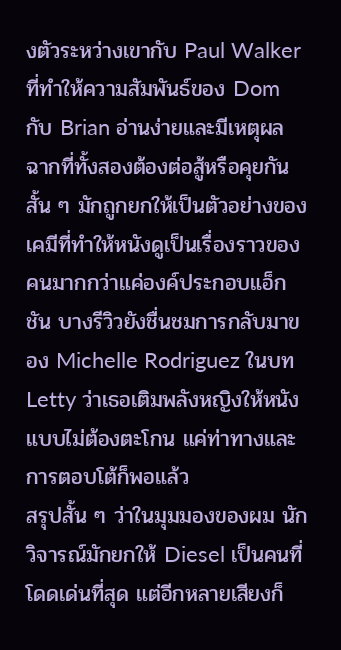งตัวระหว่างเขากับ Paul Walker ที่ทำให้ความสัมพันธ์ของ Dom กับ Brian อ่านง่ายและมีเหตุผล ฉากที่ทั้งสองต้องต่อสู้หรือคุยกันสั้น ๆ มักถูกยกให้เป็นตัวอย่างของเคมีที่ทำให้หนังดูเป็นเรื่องราวของคนมากกว่าแค่องค์ประกอบแอ็กชัน บางรีวิวยังชื่นชมการกลับมาของ Michelle Rodriguez ในบท Letty ว่าเธอเติมพลังหญิงให้หนังแบบไม่ต้องตะโกน แค่ท่าทางและการตอบโต้ก็พอแล้ว
สรุปสั้น ๆ ว่าในมุมมองของผม นักวิจารณ์มักยกให้ Diesel เป็นคนที่โดดเด่นที่สุด แต่อีกหลายเสียงก็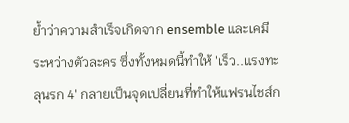ย้ำว่าความสำเร็จเกิดจาก ensemble และเคมีระหว่างตัวละคร ซึ่งทั้งหมดนี้ทำให้ 'เร็ว..แรงทะลุนรก 4' กลายเป็นจุดเปลี่ยนที่ทำให้แฟรนไชส์ก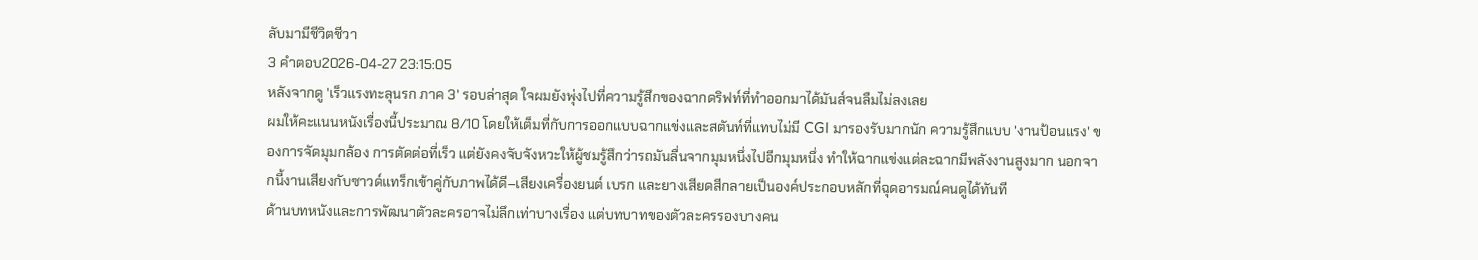ลับมามีชีวิตชีวา
3 คำตอบ2026-04-27 23:15:05
หลังจากดู 'เร็วแรงทะลุนรก ภาค 3' รอบล่าสุด ใจผมยังพุ่งไปที่ความรู้สึกของฉากดริฟท์ที่ทำออกมาได้มันส์จนลืมไม่ลงเลย
ผมให้คะแนนหนังเรื่องนี้ประมาณ 8/10 โดยให้เต็มที่กับการออกแบบฉากแข่งและสตันท์ที่แทบไม่มี CGI มารองรับมากนัก ความรู้สึกแบบ 'งานป้อนแรง' ของการจัดมุมกล้อง การตัดต่อที่เร็ว แต่ยังคงจับจังหวะให้ผู้ชมรู้สึกว่ารถมันลื่นจากมุมหนึ่งไปอีกมุมหนึ่ง ทำให้ฉากแข่งแต่ละฉากมีพลังงานสูงมาก นอกจากนี้งานเสียงกับซาวด์แทร็กเข้าคู่กับภาพได้ดี–เสียงเครื่องยนต์ เบรก และยางเสียดสีกลายเป็นองค์ประกอบหลักที่ฉุดอารมณ์คนดูได้ทันที
ด้านบทหนังและการพัฒนาตัวละครอาจไม่ลึกเท่าบางเรื่อง แต่บทบาทของตัวละครรองบางคน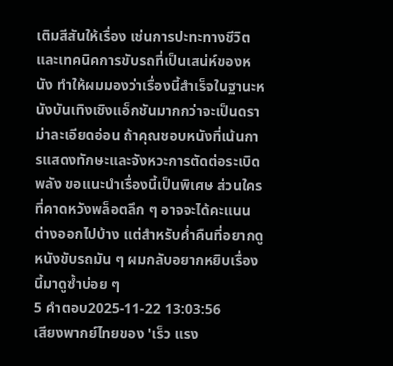เติมสีสันให้เรื่อง เช่นการปะทะทางชีวิตและเทคนิคการขับรถที่เป็นเสน่ห์ของหนัง ทำให้ผมมองว่าเรื่องนี้สำเร็จในฐานะหนังบันเทิงเชิงแอ็กชันมากกว่าจะเป็นดราม่าละเอียดอ่อน ถ้าคุณชอบหนังที่เน้นการแสดงทักษะและจังหวะการตัดต่อระเบิดพลัง ขอแนะนำเรื่องนี้เป็นพิเศษ ส่วนใครที่คาดหวังพล็อตลึก ๆ อาจจะได้คะแนนต่างออกไปบ้าง แต่สำหรับค่ำคืนที่อยากดูหนังขับรถมัน ๆ ผมกลับอยากหยิบเรื่องนี้มาดูซ้ำบ่อย ๆ
5 คำตอบ2025-11-22 13:03:56
เสียงพากย์ไทยของ 'เร็ว แรง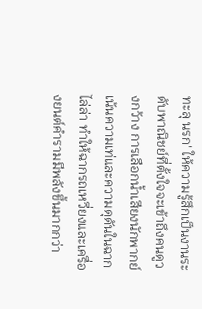ทะลุ นรก' ให้ความรู้สึกเป็นงานระดับพาณิชย์ที่ตั้งใจจะเข้าถึงคนดูวงกว้าง การเลือกน้ำเสียงนักพากย์เน้นความเท่และความดุดันในฉากไล่ล่า ทำให้ฉากรถเหวี่ยงและเครื่องยนต์คำรามมีพลังขึ้นมากกว่า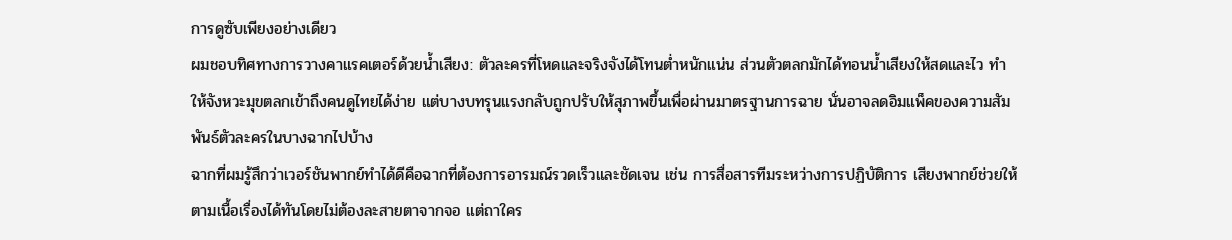การดูซับเพียงอย่างเดียว
ผมชอบทิศทางการวางคาแรคเตอร์ด้วยน้ำเสียง: ตัวละครที่โหดและจริงจังได้โทนต่ำหนักแน่น ส่วนตัวตลกมักได้ทอนน้ำเสียงให้สดและไว ทำให้จังหวะมุขตลกเข้าถึงคนดูไทยได้ง่าย แต่บางบทรุนแรงกลับถูกปรับให้สุภาพขึ้นเพื่อผ่านมาตรฐานการฉาย นั่นอาจลดอิมแพ็คของความสัมพันธ์ตัวละครในบางฉากไปบ้าง
ฉากที่ผมรู้สึกว่าเวอร์ชันพากย์ทำได้ดีคือฉากที่ต้องการอารมณ์รวดเร็วและชัดเจน เช่น การสื่อสารทีมระหว่างการปฏิบัติการ เสียงพากย์ช่วยให้ตามเนื้อเรื่องได้ทันโดยไม่ต้องละสายตาจากจอ แต่ถาใคร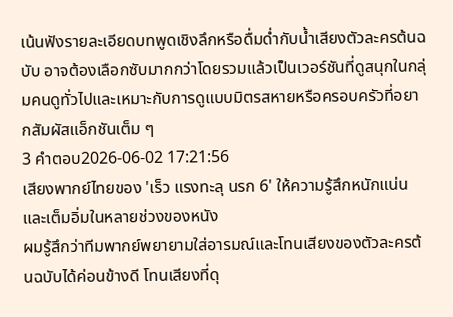เน้นฟังรายละเอียดบทพูดเชิงลึกหรือดื่มด่ำกับน้ำเสียงตัวละครต้นฉบับ อาจต้องเลือกซับมากกว่าโดยรวมแล้วเป็นเวอร์ชันที่ดูสนุกในกลุ่มคนดูทั่วไปและเหมาะกับการดูแบบมิตรสหายหรือครอบครัวที่อยากสัมผัสแอ็กชันเต็ม ๆ
3 คำตอบ2026-06-02 17:21:56
เสียงพากย์ไทยของ 'เร็ว แรงทะลุ นรก 6' ให้ความรู้สึกหนักแน่นและเต็มอิ่มในหลายช่วงของหนัง
ผมรู้สึกว่าทีมพากย์พยายามใส่อารมณ์และโทนเสียงของตัวละครต้นฉบับได้ค่อนข้างดี โทนเสียงที่ดุ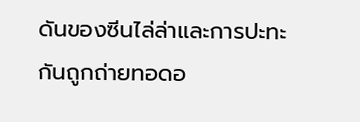ดันของซีนไล่ล่าและการปะทะกันถูกถ่ายทอดอ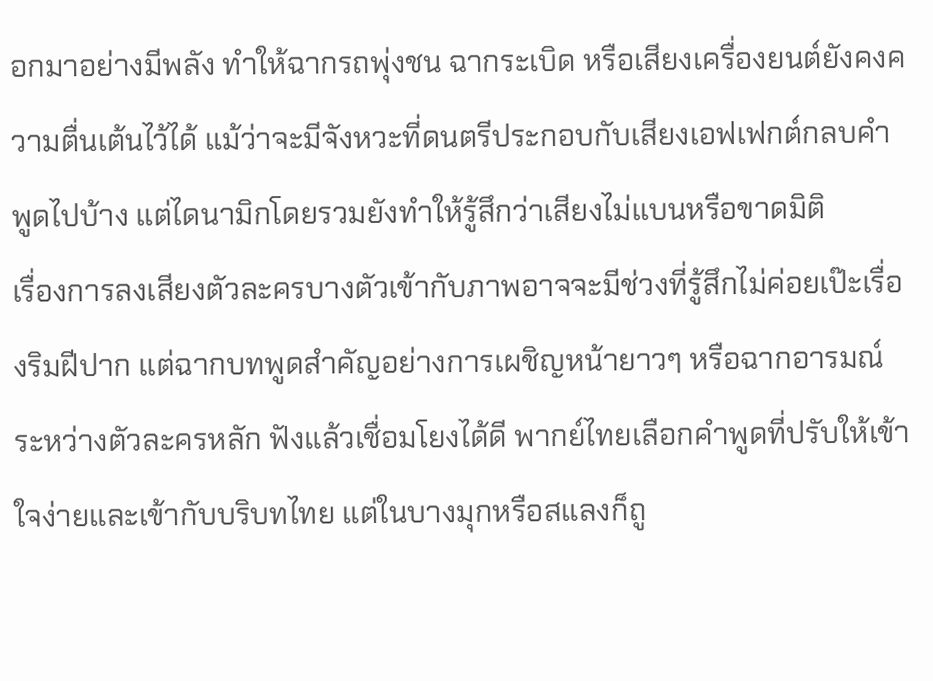อกมาอย่างมีพลัง ทำให้ฉากรถพุ่งชน ฉากระเบิด หรือเสียงเครื่องยนต์ยังคงความตื่นเต้นไว้ได้ แม้ว่าจะมีจังหวะที่ดนตรีประกอบกับเสียงเอฟเฟกต์กลบคำพูดไปบ้าง แต่ไดนามิกโดยรวมยังทำให้รู้สึกว่าเสียงไม่แบนหรือขาดมิติ
เรื่องการลงเสียงตัวละครบางตัวเข้ากับภาพอาจจะมีช่วงที่รู้สึกไม่ค่อยเป๊ะเรื่องริมฝีปาก แต่ฉากบทพูดสำคัญอย่างการเผชิญหน้ายาวๆ หรือฉากอารมณ์ระหว่างตัวละครหลัก ฟังแล้วเชื่อมโยงได้ดี พากย์ไทยเลือกคำพูดที่ปรับให้เข้าใจง่ายและเข้ากับบริบทไทย แต่ในบางมุกหรือสแลงก็ถู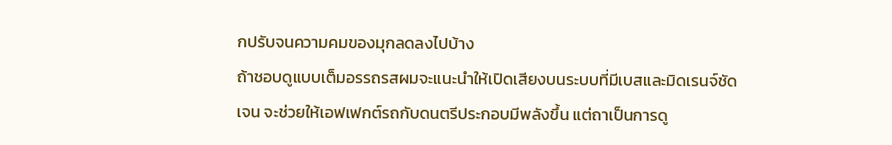กปรับจนความคมของมุกลดลงไปบ้าง
ถ้าชอบดูแบบเต็มอรรถรสผมจะแนะนำให้เปิดเสียงบนระบบที่มีเบสและมิดเรนจ์ชัดเจน จะช่วยให้เอฟเฟกต์รถกับดนตรีประกอบมีพลังขึ้น แต่ถาเป็นการดู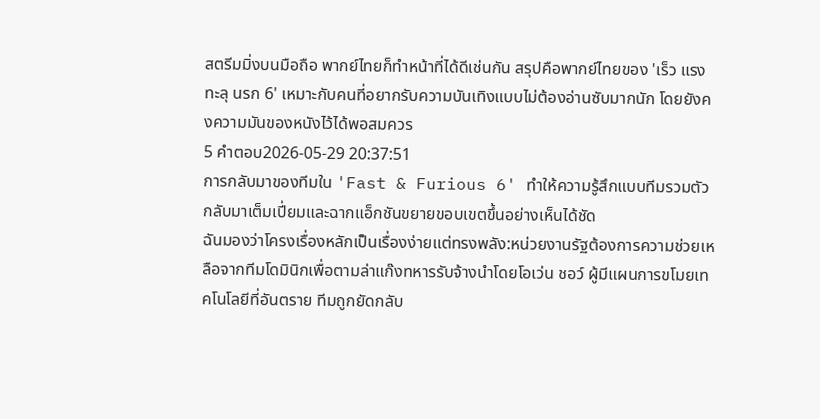สตรีมมิ่งบนมือถือ พากย์ไทยก็ทำหน้าที่ได้ดีเช่นกัน สรุปคือพากย์ไทยของ 'เร็ว แรงทะลุ นรก 6' เหมาะกับคนที่อยากรับความบันเทิงแบบไม่ต้องอ่านซับมากนัก โดยยังคงความมันของหนังไว้ได้พอสมควร
5 คำตอบ2026-05-29 20:37:51
การกลับมาของทีมใน 'Fast & Furious 6' ทำให้ความรู้สึกแบบทีมรวมตัวกลับมาเต็มเปี่ยมและฉากแอ็กชันขยายขอบเขตขึ้นอย่างเห็นได้ชัด
ฉันมองว่าโครงเรื่องหลักเป็นเรื่องง่ายแต่ทรงพลัง:หน่วยงานรัฐต้องการความช่วยเหลือจากทีมโดมินิกเพื่อตามล่าแก๊งทหารรับจ้างนำโดยโอเว่น ชอว์ ผู้มีแผนการขโมยเทคโนโลยีที่อันตราย ทีมถูกยัดกลับ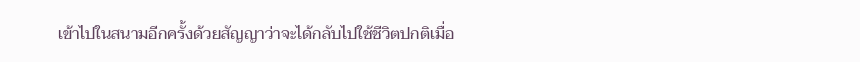เข้าไปในสนามอีกครั้งด้วยสัญญาว่าจะได้กลับไปใช้ชีวิตปกติเมื่อ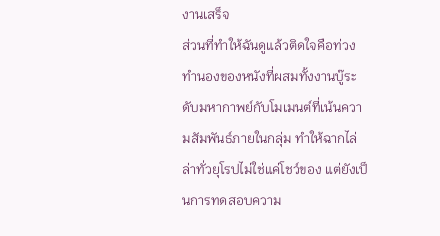งานเสร็จ
ส่วนที่ทำให้ฉันดูแล้วติดใจคือท่วงทำนองของหนังที่ผสมทั้งงานบู๊ระดับมหากาพย์กับโมเมนต์ที่เน้นความสัมพันธ์ภายในกลุ่ม ทำให้ฉากไล่ล่าทั่วยุโรปไม่ใช่แค่โชว์ของ แต่ยังเป็นการทดสอบความ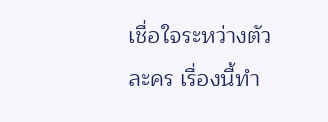เชื่อใจระหว่างตัวละคร เรื่องนี้ทำ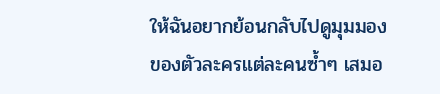ให้ฉันอยากย้อนกลับไปดูมุมมองของตัวละครแต่ละคนซ้ำๆ เสมอ